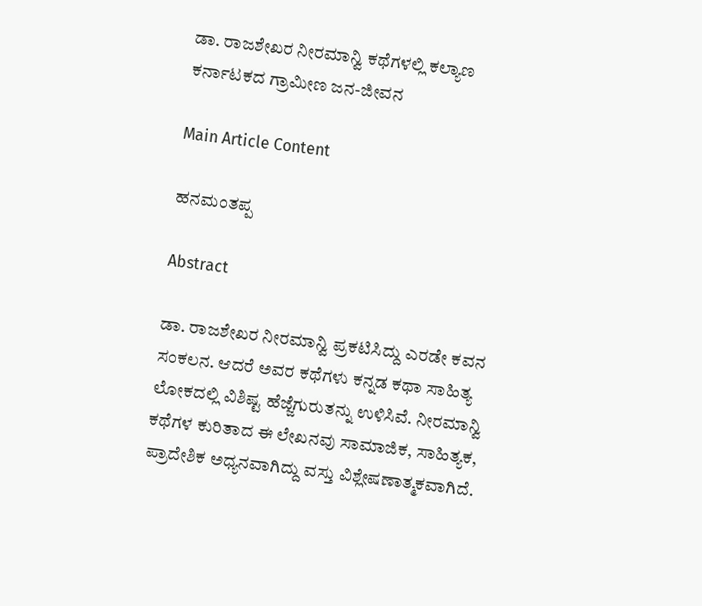ಡಾ. ರಾಜಶೇಖರ ನೀರಮಾನ್ವಿ ಕಥೆಗಳಲ್ಲಿ ಕಲ್ಯಾಣ ಕರ್ನಾಟಕದ ಗ್ರಾಮೀಣ ಜನ-ಜೀವನ

Main Article Content

ಹನಮಂತಪ್ಪ

Abstract

ಡಾ. ರಾಜಶೇಖರ ನೀರಮಾನ್ವಿ ಪ್ರಕಟಿಸಿದ್ದು ಎರಡೇ ಕವನ ಸಂಕಲನ. ಆದರೆ ಅವರ ಕಥೆಗಳು ಕನ್ನಡ ಕಥಾ ಸಾಹಿತ್ಯ ಲೋಕದಲ್ಲಿ ವಿಶಿಷ್ಟ ಹೆಜ್ಜೆಗುರುತನ್ನು ಉಳಿಸಿವೆ. ನೀರಮಾನ್ವಿ ಕಥೆಗಳ ಕುರಿತಾದ ಈ ಲೇಖನವು ಸಾಮಾಜಿಕ, ಸಾಹಿತ್ಯಕ, ಪ್ರಾದೇಶಿಕ ಅಧ್ಯನವಾಗಿದ್ದು ವಸ್ತು ವಿಶ್ಲೇಷಣಾತ್ಮಕವಾಗಿದೆ.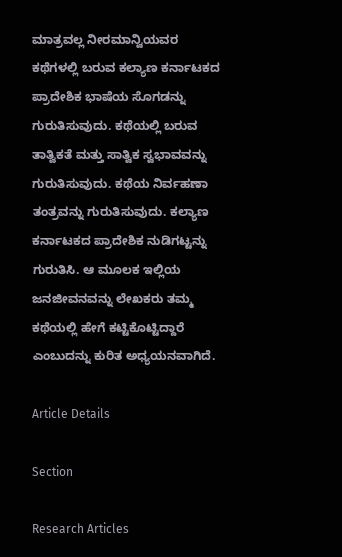ಮಾತ್ರವಲ್ಲ ನೀರಮಾನ್ವಿಯವರ ಕಥೆಗಳಲ್ಲಿ ಬರುವ ಕಲ್ಯಾಣ ಕರ್ನಾಟಕದ ಪ್ರಾದೇಶಿಕ ಭಾಷೆಯ ಸೊಗಡನ್ನು ಗುರುತಿಸುವುದು. ಕಥೆಯಲ್ಲಿ ಬರುವ ತಾತ್ವಿಕತೆ ಮತ್ತು ಸಾತ್ವಿಕ ಸ್ವಭಾವವನ್ನು ಗುರುತಿಸುವುದು. ಕಥೆಯ ನಿರ್ವಹಣಾ ತಂತ್ರವನ್ನು ಗುರುತಿಸುವುದು. ಕಲ್ಯಾಣ ಕರ್ನಾಟಕದ ಪ್ರಾದೇಶಿಕ ನುಡಿಗಟ್ಟನ್ನು ಗುರುತಿಸಿ. ಆ ಮೂಲಕ ಇಲ್ಲಿಯ ಜನಜೀವನವನ್ನು ಲೇಖಕರು ತಮ್ಮ ಕಥೆಯಲ್ಲಿ ಹೇಗೆ ಕಟ್ಟಿಕೊಟ್ಟಿದ್ದಾರೆ ಎಂಬುದನ್ನು ಕುರಿತ ಅಧ್ಯಯನವಾಗಿದೆ.

Article Details

Section

Research Articles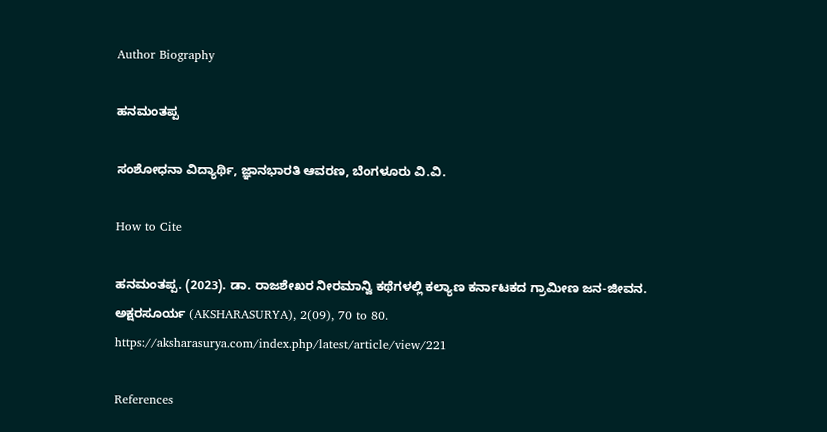Author Biography

ಹನಮಂತಪ್ಪ

ಸಂಶೋಧನಾ ವಿದ್ಯಾರ್ಥಿ, ಜ್ಞಾನಭಾರತಿ ಆವರಣ, ಬೆಂಗಳೂರು ವಿ.ವಿ.

How to Cite

ಹನಮಂತಪ್ಪ. (2023). ಡಾ. ರಾಜಶೇಖರ ನೀರಮಾನ್ವಿ ಕಥೆಗಳಲ್ಲಿ ಕಲ್ಯಾಣ ಕರ್ನಾಟಕದ ಗ್ರಾಮೀಣ ಜನ-ಜೀವನ. ಅಕ್ಷರಸೂರ್ಯ (AKSHARASURYA), 2(09), 70 to 80. https://aksharasurya.com/index.php/latest/article/view/221

References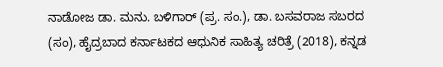ನಾಡೋಜ ಡಾ. ಮನು. ಬಳಿಗಾರ್ (ಪ್ರ. ಸಂ.), ಡಾ. ಬಸವರಾಜ ಸಬರದ (ಸಂ), ಹೈದ್ರಬಾದ ಕರ್ನಾಟಕದ ಆಧುನಿಕ ಸಾಹಿತ್ಯ ಚರಿತ್ರೆ (2018), ಕನ್ನಡ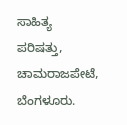ಸಾಹಿತ್ಯ ಪರಿಷತ್ತು, ಚಾಮರಾಜಪೇಟೆ, ಬೆಂಗಳೂರು.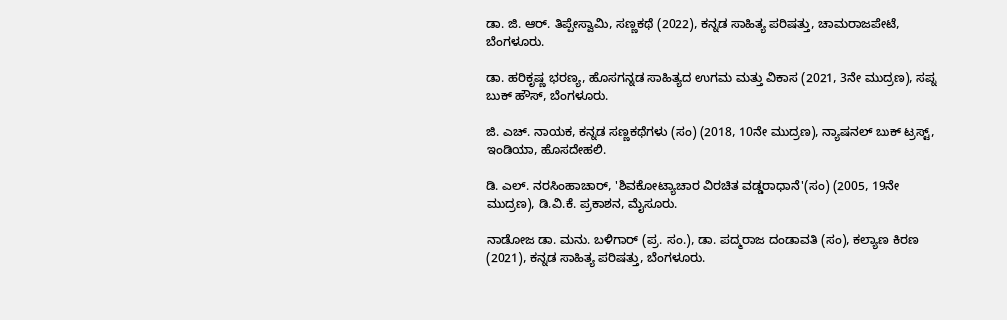ಡಾ. ಜಿ. ಆರ್. ತಿಪ್ಪೇಸ್ವಾಮಿ, ಸಣ್ಣಕಥೆ (2022), ಕನ್ನಡ ಸಾಹಿತ್ಯ ಪರಿಷತ್ತು, ಚಾಮರಾಜಪೇಟೆ, ಬೆಂಗಳೂರು.

ಡಾ. ಹರಿಕೃಷ್ಣ ಭರಣ್ಯ, ಹೊಸಗನ್ನಡ ಸಾಹಿತ್ಯದ ಉಗಮ ಮತ್ತು ವಿಕಾಸ (2021, 3ನೇ ಮುದ್ರಣ), ಸಪ್ನ ಬುಕ್ ಹೌಸ್, ಬೆಂಗಳೂರು.

ಜಿ. ಎಚ್. ನಾಯಕ, ಕನ್ನಡ ಸಣ್ಣಕಥೆಗಳು (ಸಂ) (2018, 10ನೇ ಮುದ್ರಣ), ನ್ಯಾಷನಲ್ ಬುಕ್ ಟ್ರಸ್ಟ್, ಇಂಡಿಯಾ, ಹೊಸದೇಹಲಿ.

ಡಿ. ಎಲ್. ನರಸಿಂಹಾಚಾರ್, 'ಶಿವಕೋಟ್ಯಾಚಾರ ವಿರಚಿತ ವಡ್ಡರಾಧಾನೆ'(ಸಂ) (2005, 19ನೇ ಮುದ್ರಣ), ಡಿ.ವಿ.ಕೆ. ಪ್ರಕಾಶನ, ಮೈಸೂರು.

ನಾಡೋಜ ಡಾ. ಮನು. ಬಳಿಗಾರ್ (ಪ್ರ. ಸಂ.), ಡಾ. ಪದ್ಮರಾಜ ದಂಡಾವತಿ (ಸಂ), ಕಲ್ಯಾಣ ಕಿರಣ (2021), ಕನ್ನಡ ಸಾಹಿತ್ಯ ಪರಿಷತ್ತು, ಬೆಂಗಳೂರು.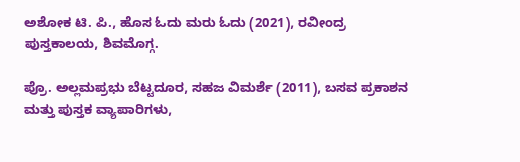ಅಶೋಕ ಟಿ. ಪಿ., ಹೊಸ ಓದು ಮರು ಓದು (2021), ರವೀಂದ್ರ ಪುಸ್ತಕಾಲಯ, ಶಿವಮೊಗ್ಗ.

ಪ್ರೊ. ಅಲ್ಲಮಪ್ರಭು ಬೆಟ್ಟದೂರ, ಸಹಜ ವಿಮರ್ಶೆ (2011), ಬಸವ ಪ್ರಕಾಶನ ಮತ್ತು ಪುಸ್ತಕ ವ್ಯಾಪಾರಿಗಳು,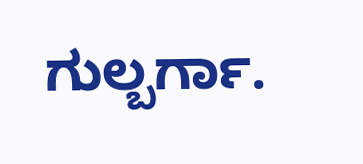ಗುಲ್ಬರ್ಗಾ.